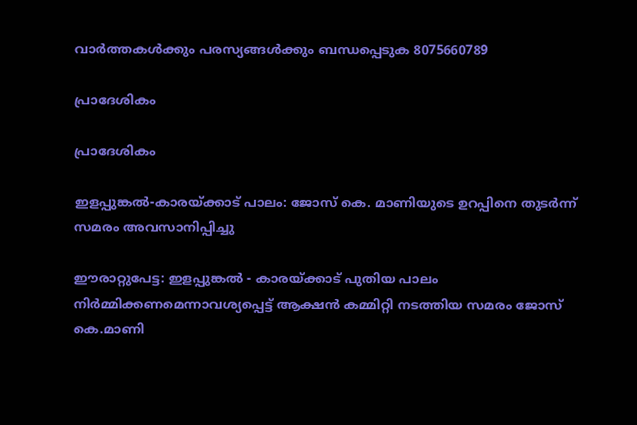വാർത്തകൾക്കും പരസ്യങ്ങൾക്കും ബന്ധപ്പെടുക 8075660789

പ്രാദേശികം

പ്രാദേശികം

ഇളപ്പുങ്കൽ-കാരയ്ക്കാട് പാലം: ജോസ് കെ. മാണിയുടെ ഉറപ്പിനെ തുടർന്ന് സമരം അവസാനിപ്പിച്ചു

ഈരാറ്റുപേട്ട: ഇളപ്പുങ്കൽ - കാരയ്ക്കാട് പുതിയ പാലം നിർമ്മിക്കണമെന്നാവശ്യപ്പെട്ട് ആക്ഷൻ കമ്മിറ്റി നടത്തിയ സമരം ജോസ് കെ.മാണി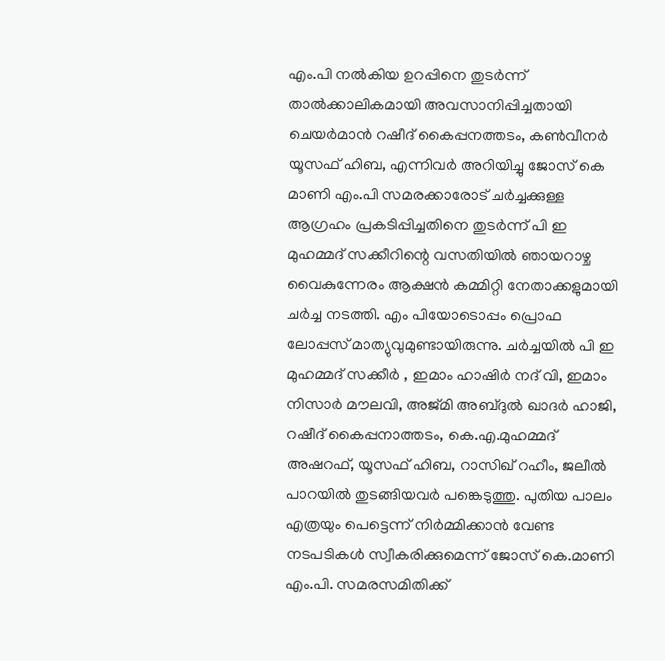എം.പി നൽകിയ ഉറപ്പിനെ തുടർന്ന് താൽക്കാലികമായി അവസാനിപ്പിച്ചതായി ചെയർമാൻ റഷീദ് കൈപ്പനത്തടം, കൺവീനർ യൂസഫ് ഹിബ, എന്നിവർ അറിയിച്ചു ജോസ് കെ മാണി എം.പി സമരക്കാരോട് ചർച്ചക്കുള്ള ആഗ്രഹം പ്രകടിപ്പിച്ചതിനെ തുടർന്ന് പി ഇ മുഹമ്മദ് സക്കീറിന്റെ വസതിയിൽ ഞായറാഴ്ച വൈകുന്നേരം ആക്ഷൻ കമ്മിറ്റി നേതാക്കളുമായി ചർച്ച നടത്തി. എം പിയോടൊപ്പം പ്രൊഫ ലോപ്പസ് മാത്യുവുമുണ്ടായിരുന്നു. ചർച്ചയിൽ പി ഇ മുഹമ്മദ് സക്കീർ , ഇമാം ഹാഷിർ നദ് വി, ഇമാം നിസാർ മൗലവി, അജ്മി അബ്ദുൽ ഖാദർ ഹാജി, റഷീദ് കൈപ്പനാത്തടം, കെ.എ.മുഹമ്മദ് അഷറഫ്, യൂസഫ് ഹിബ, റാസിഖ് റഹീം, ജലീൽ പാറയിൽ തുടങ്ങിയവർ പങ്കെടുത്തു. പുതിയ പാലം എത്രയും പെട്ടെന്ന് നിർമ്മിക്കാൻ വേണ്ട നടപടികൾ സ്വീകരിക്കുമെന്ന് ജോസ് കെ.മാണി എം.പി. സമരസമിതിക്ക്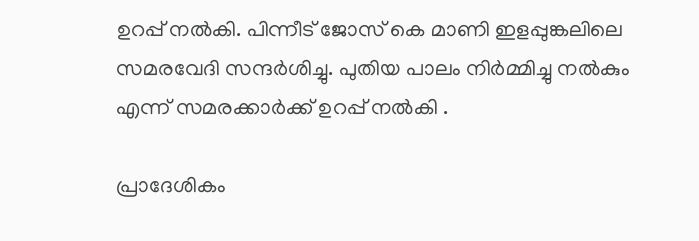ഉറപ്പ് നൽകി. പിന്നീട് ജോസ് കെ മാണി ഇളപ്പുങ്കലിലെ സമരവേദി സന്ദർശിച്ചു. പുതിയ പാലം നിർമ്മിച്ചു നൽകും എന്ന് സമരക്കാർക്ക് ഉറപ്പ് നൽകി .

പ്രാദേശികം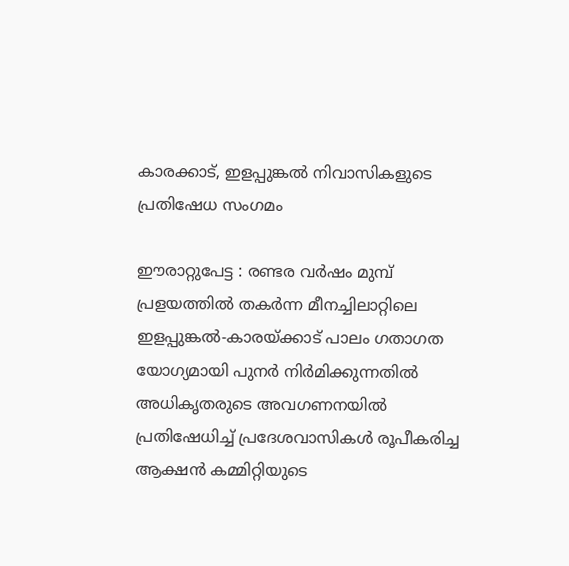കാരക്കാട്, ഇളപ്പുങ്കൽ നിവാസികളുടെ പ്രതിഷേധ സംഗമം

ഈരാറ്റുപേട്ട : രണ്ടര വർഷം മുമ്പ് പ്രളയത്തിൽ തകർന്ന മീനച്ചിലാറ്റിലെ ഇളപ്പുങ്കൽ-കാരയ്ക്കാട് പാലം ഗതാഗത യോഗ്യമായി പുനർ നിർമിക്കുന്നതിൽ അധികൃതരുടെ അവഗണനയിൽ പ്രതിഷേധിച്ച് പ്രദേശവാസികൾ രൂപീകരിച്ച ആക്ഷൻ കമ്മിറ്റിയുടെ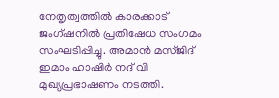നേതൃത്വത്തിൽ കാരക്കാട് ജംഗ്ഷനിൽ പ്രതിഷേധ സംഗമം സംഘടിപ്പിച്ചു. അമാൻ മസ്ജിദ് ഇമാം ഹാഷിർ നദ് വി മുഖ്യപ്രഭാഷണം നടത്തി.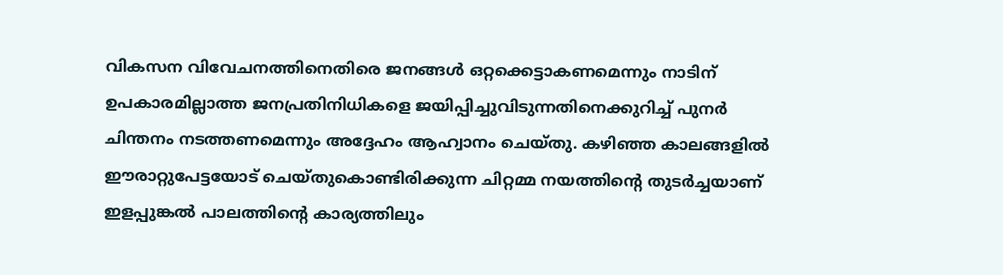വികസന വിവേചനത്തിനെതിരെ ജനങ്ങൾ ഒറ്റക്കെട്ടാകണമെന്നും നാടിന് ഉപകാരമില്ലാത്ത ജനപ്രതിനിധികളെ ജയിപ്പിച്ചുവിടുന്നതിനെക്കുറിച്ച് പുനർ ചിന്തനം നടത്തണമെന്നും അദ്ദേഹം ആഹ്വാനം ചെയ്തു. കഴിഞ്ഞ കാലങ്ങളിൽ ഈരാറ്റുപേട്ടയോട് ചെയ്തുകൊണ്ടിരിക്കുന്ന ചിറ്റമ്മ നയത്തിന്റെ തുടർച്ചയാണ് ഇളപ്പുങ്കൽ പാലത്തിന്റെ കാര്യത്തിലും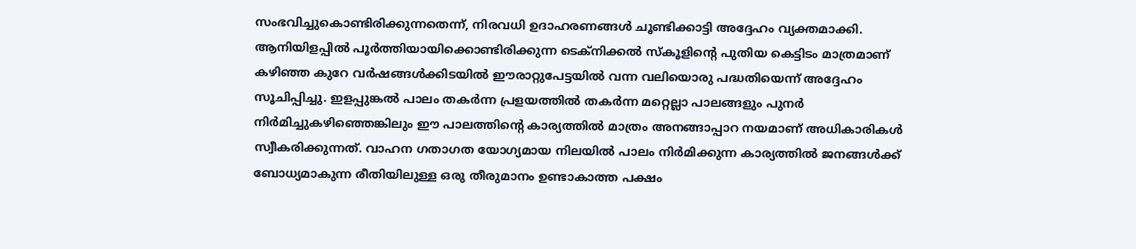സംഭവിച്ചുകൊണ്ടിരിക്കുന്നതെന്ന്, നിരവധി ഉദാഹരണങ്ങൾ ചൂണ്ടിക്കാട്ടി അദ്ദേഹം വ്യക്തമാക്കി. ആനിയിളപ്പിൽ പൂർത്തിയായിക്കൊണ്ടിരിക്കുന്ന ടെക്‌നിക്കൽ സ്‌കൂളിന്റെ പുതിയ കെട്ടിടം മാത്രമാണ് കഴിഞ്ഞ കുറേ വർഷങ്ങൾക്കിടയിൽ ഈരാറ്റുപേട്ടയിൽ വന്ന വലിയൊരു പദ്ധതിയെന്ന് അദ്ദേഹം സൂചിപ്പിച്ചു. ഇളപ്പുങ്കൽ പാലം തകർന്ന പ്രളയത്തിൽ തകർന്ന മറ്റെല്ലാ പാലങ്ങളും പുനർ നിർമിച്ചുകഴിഞ്ഞെങ്കിലും ഈ പാലത്തിന്റെ കാര്യത്തിൽ മാത്രം അനങ്ങാപ്പാറ നയമാണ് അധികാരികൾ സ്വീകരിക്കുന്നത്. വാഹന ഗതാഗത യോഗ്യമായ നിലയിൽ പാലം നിർമിക്കുന്ന കാര്യത്തിൽ ജനങ്ങൾക്ക് ബോധ്യമാകുന്ന രീതിയിലുള്ള ഒരു തീരുമാനം ഉണ്ടാകാത്ത പക്ഷം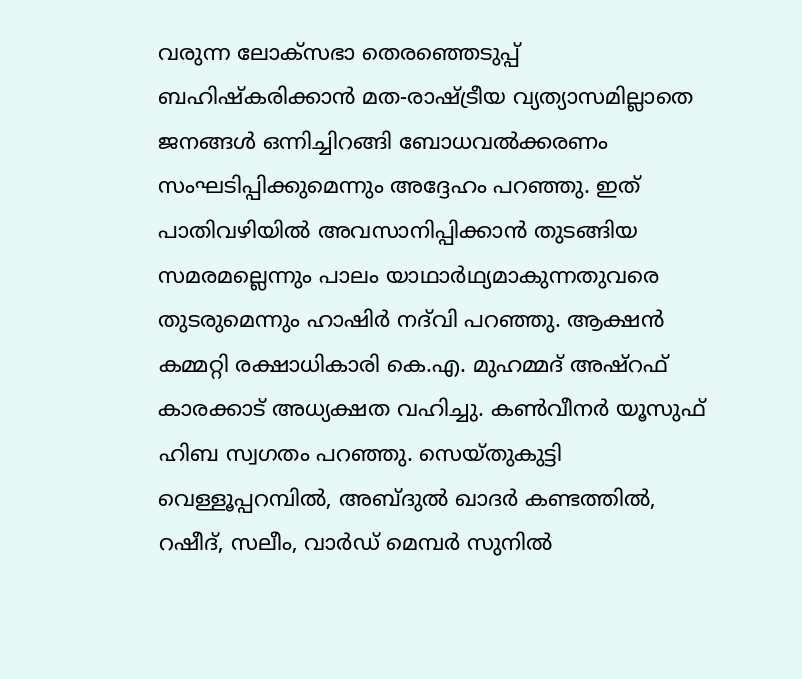വരുന്ന ലോക്‌സഭാ തെരഞ്ഞെടുപ്പ് ബഹിഷ്‌കരിക്കാൻ മത-രാഷ്ട്രീയ വ്യത്യാസമില്ലാതെ ജനങ്ങൾ ഒന്നിച്ചിറങ്ങി ബോധവൽക്കരണം സംഘടിപ്പിക്കുമെന്നും അദ്ദേഹം പറഞ്ഞു. ഇത് പാതിവഴിയിൽ അവസാനിപ്പിക്കാൻ തുടങ്ങിയ സമരമല്ലെന്നും പാലം യാഥാർഥ്യമാകുന്നതുവരെ തുടരുമെന്നും ഹാഷിർ നദ്‍വി പറഞ്ഞു. ആക്ഷൻ കമ്മറ്റി രക്ഷാധികാരി കെ.എ. മുഹമ്മദ് അഷ്‌റഫ് കാരക്കാട് അധ്യക്ഷത വഹിച്ചു. കൺവീനർ യൂസുഫ് ഹിബ സ്വഗതം പറഞ്ഞു. സെയ്തുകുട്ടി വെള്ളൂപ്പറമ്പിൽ, അബ്ദുൽ ഖാദർ കണ്ടത്തിൽ, റഷീദ്, സലീം, വാർഡ് മെമ്പർ സുനിൽ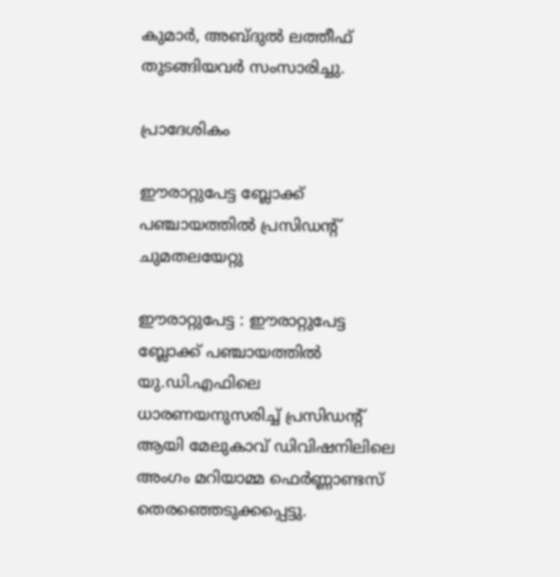കുമാർ, അബ്ദുൽ ലത്തീഫ് തുടങ്ങിയവർ സംസാരിച്ചു.

പ്രാദേശികം

ഈരാറ്റുപേട്ട ബ്ലോക്ക് പഞ്ചായത്തില്‍ പ്രസിഡന്റ് ചുമതലയേറ്റു

ഈരാറ്റുപേട്ട : ഈരാറ്റുപേട്ട ബ്ലോക്ക് പഞ്ചായത്തില്‍ യു.ഡി.എഫിലെ ധാരണയനുസരിച്ച് പ്രസിഡന്റ് ആയി മേലുകാവ് ഡിവിഷനിലിലെ അംഗം മറിയാമ്മ ഫെര്‍ണ്ണാണ്ടസ് തെരഞ്ഞെടുക്കപ്പെട്ടു.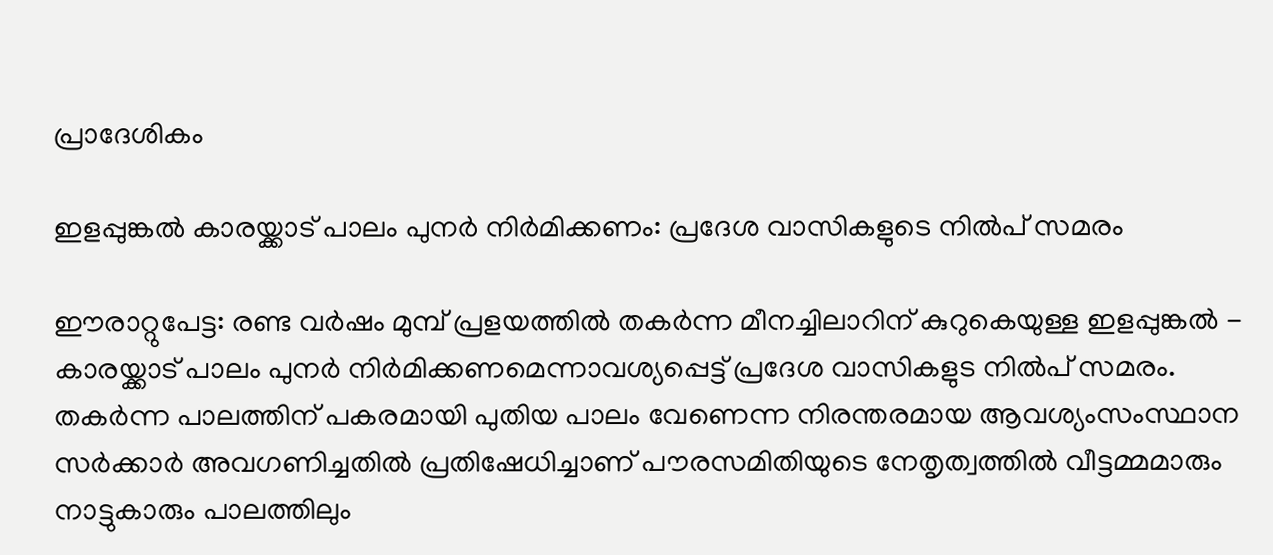പ്രാദേശികം

ഇളപ്പുങ്കൽ കാരയ്ക്കാട് പാലം പുനർ നിർമിക്കണം: പ്രദേശ വാസികളുടെ നിൽപ് സമരം

ഈരാറ്റുപേട്ട: രണ്ട വർഷം മുമ്പ് പ്രളയത്തിൽ തകർന്ന മീനച്ചിലാറിന് കുറുകെയുള്ള ഇളപ്പുങ്കൽ - കാരയ്ക്കാട് പാലം പുനർ നിർമിക്കണമെന്നാവശ്യപ്പെട്ട് പ്രദേശ വാസികളുട നിൽപ് സമരം. തകർന്ന പാലത്തിന് പകരമായി പുതിയ പാലം വേണെന്ന നിരന്തരമായ ആവശ്യംസംസ്ഥാന സർക്കാർ അവഗണിച്ചതിൽ പ്രതിഷേധിച്ചാണ് പൗരസമിതിയുടെ നേതൃത്വത്തിൽ വീട്ടമ്മമാരും നാട്ടുകാരും പാലത്തിലും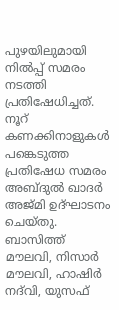പുഴയിലുമായി നിൽപ്പ് സമരം നടത്തി പ്രതിഷേധിച്ചത്. നൂറ് കണക്കിനാളുകൾ പങ്കെടുത്ത പ്രതിഷേധ സമരം അബ്ദുൽ ഖാദർ അജ്മി ഉദ്ഘാടനം ചെയ്തു.  ബാസിത്ത് മൗലവി, നിസാർ മൗലവി, ഹാഷിർ നദ്‌വി, യുസഫ്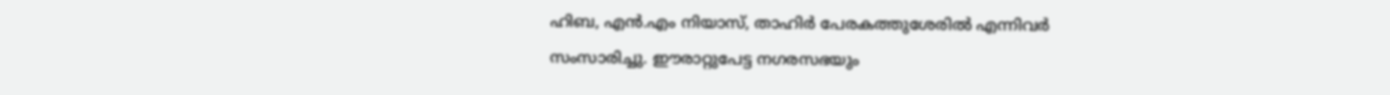ഹിബ, എൻ.എം നിയാസ്, താഹിർ പേരകത്തുശേരിൽ എന്നിവർ സംസാരിച്ചു. ഈരാറ്റുപേട്ട നഗരസഭയും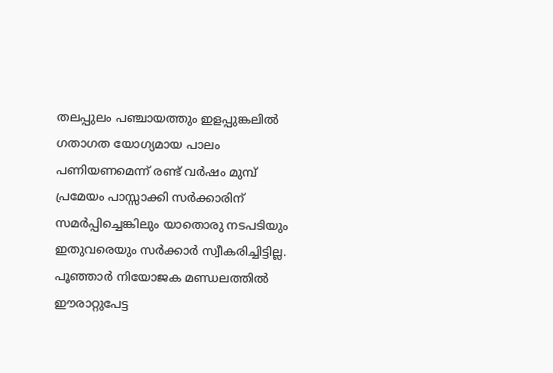തലപ്പുലം പഞ്ചായത്തും ഇളപ്പുങ്കലിൽ ഗതാഗത യോഗ്യമായ പാലം പണിയണമെന്ന് രണ്ട് വർഷം മുമ്പ്  പ്രമേയം പാസ്സാക്കി സർക്കാരിന് സമർപ്പിച്ചെങ്കിലും യാതൊരു നടപടിയും ഇതുവരെയും സർക്കാർ സ്വീകരിച്ചിട്ടില്ല. പൂഞ്ഞാർ നിയോജക മണ്ഡലത്തിൽ ഈരാറ്റുപേട്ട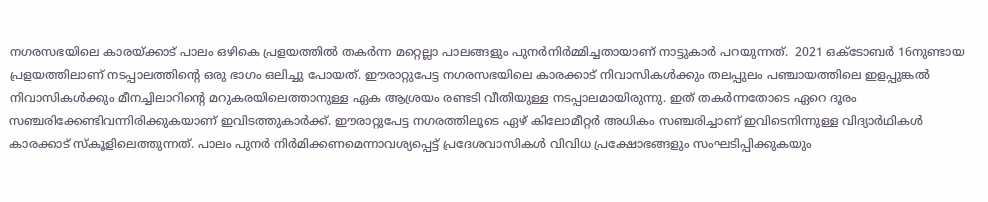നഗരസഭയിലെ കാരയ്ക്കാട് പാലം ഒഴികെ പ്രളയത്തിൽ തകർന്ന മറ്റെല്ലാ പാലങ്ങളും പുനർനിർമ്മിച്ചതായാണ് നാട്ടുകാർ പറയുന്നത്.  2021 ഒക്ടോബർ 16നുണ്ടായ പ്രളയത്തിലാണ് നടപ്പാലത്തിന്റെ ഒരു ഭാഗം ഒലിച്ചു പോയത്. ഈരാറ്റുപേട്ട നഗരസഭയിലെ കാരക്കാട് നിവാസികൾക്കും തലപ്പുലം പഞ്ചായത്തിലെ ഇളപ്പുങ്കൽ നിവാസികൾക്കും മീനച്ചിലാറിന്റെ മറുകരയിലെത്താനുള്ള ഏക ആശ്രയം രണ്ടടി വീതിയുള്ള നടപ്പാലമായിരുന്നു. ഇത് തകർന്നതോടെ ഏറെ ദൂരം സഞ്ചരിക്കേണ്ടിവന്നിരിക്കുകയാണ് ഇവിടത്തുകാർക്ക്. ഈരാറ്റുപേട്ട നഗരത്തിലൂടെ ഏഴ് കിലോമീറ്റർ അധികം സഞ്ചരിച്ചാണ് ഇവിടെനിന്നുള്ള വിദ്യാർഥികൾ കാരക്കാട് സ്‌കൂളിലെത്തുന്നത്. പാലം പുനർ നിർമിക്കണമെന്നാവശ്യപ്പെട്ട് പ്രദേശവാസികൾ വിവിധ പ്രക്ഷോഭങ്ങളും സംഘടിപ്പിക്കുകയും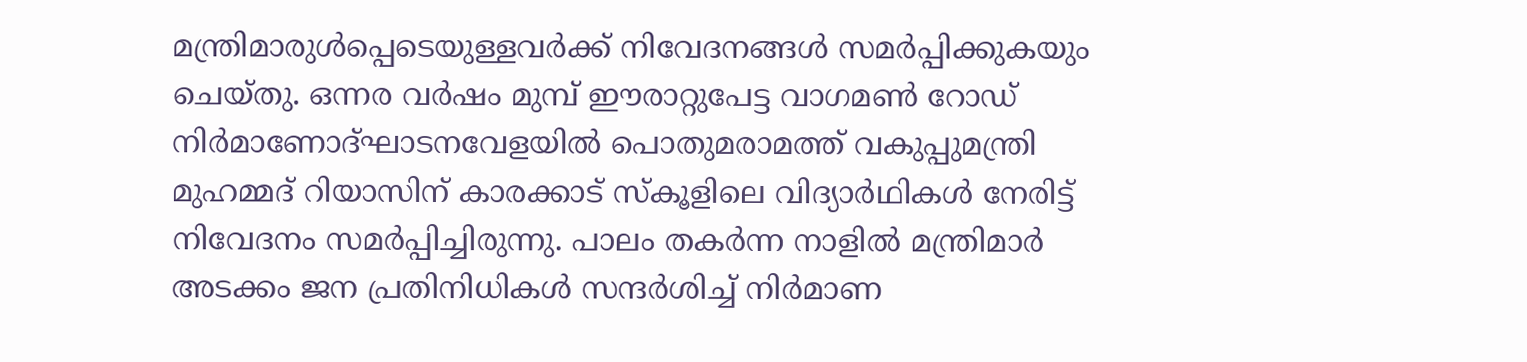മന്ത്രിമാരുൾപ്പെടെയുള്ളവർക്ക് നിവേദനങ്ങൾ സമർപ്പിക്കുകയും ചെയ്തു. ഒന്നര വർഷം മുമ്പ് ഈരാറ്റുപേട്ട വാഗമൺ റോഡ് നിർമാണോദ്ഘാടനവേളയിൽ പൊതുമരാമത്ത് വകുപ്പുമന്ത്രി മുഹമ്മദ് റിയാസിന് കാരക്കാട് സ്‌കൂളിലെ വിദ്യാർഥികൾ നേരിട്ട് നിവേദനം സമർപ്പിച്ചിരുന്നു. പാലം തകർന്ന നാളിൽ മന്ത്രിമാർ അടക്കം ജന പ്രതിനിധികൾ സന്ദർശിച്ച് നിർമാണ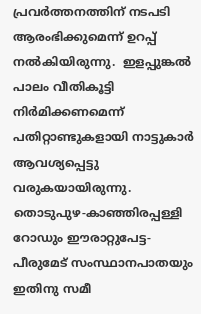പ്രവർത്തനത്തിന് നടപടി ആരംഭിക്കുമെന്ന് ഉറപ്പ് നൽകിയിരുന്നു.  ഇളപ്പുങ്കൽ പാലം വീതികൂട്ടി നിർമിക്കണമെന്ന് പതിറ്റാണ്ടുകളായി നാട്ടുകാർ ആവശ്യപ്പെട്ടു വരുകയായിരുന്നു. തൊടുപുഴ-കാഞ്ഞിരപ്പള്ളി റോഡും ഈരാറ്റുപേട്ട-പീരുമേട് സംസ്ഥാനപാതയും ഇതിനു സമീ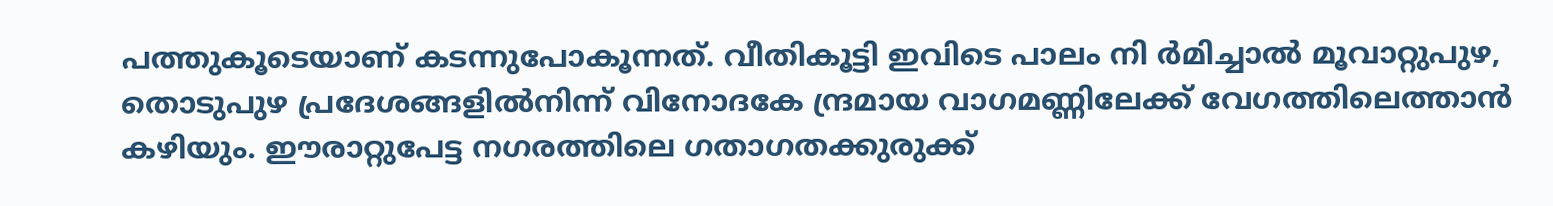പത്തുകൂടെയാണ് കടന്നുപോകൂന്നത്. വീതികൂട്ടി ഇവിടെ പാലം നി ർമിച്ചാൽ മൂവാറ്റുപുഴ, തൊടുപുഴ പ്രദേശങ്ങളിൽനിന്ന് വിനോദകേ ന്ദ്രമായ വാഗമണ്ണിലേക്ക് വേഗത്തിലെത്താൻ കഴിയും. ഈരാറ്റുപേട്ട നഗരത്തിലെ ഗതാഗതക്കുരുക്ക്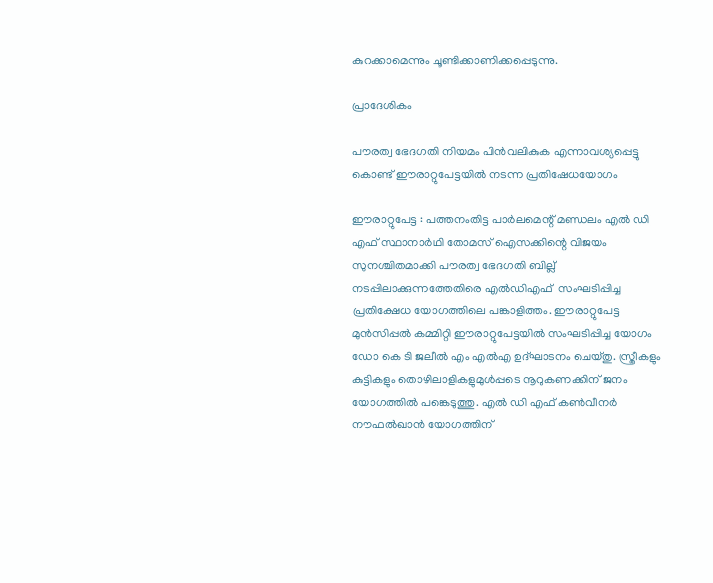കുറക്കാമെന്നും ചൂണ്ടിക്കാണിക്കപ്പെടുന്നു.

പ്രാദേശികം

പൗരത്വ ഭേദഗതി നിയമം പിൻവലികുക എന്നാവശ്യപ്പെട്ടു കൊണ്ട് ഈരാറ്റുപേട്ടയിൽ നടന്ന പ്രതിഷേധയോഗം

ഈരാറ്റുപേട്ട : പത്തനംതിട്ട പാർലമെന്റ് മണ്ഡലം എൽ ഡി എഫ് സ്ഥാനാർഥി തോമസ് ഐസക്കിന്റെ വിജയം സുനശ്ചിതമാക്കി പൗരത്വ ഭേദഗതി ബില്ല് നടപ്പിലാക്കുന്നത്തേതിരെ എൽഡിഎഫ്  സംഘടിപ്പിച്ച പ്രതിക്ഷേധ യോഗത്തിലെ പങ്കാളിത്തം. ഈരാറ്റുപേട്ട മുൻസിപ്പൽ കമ്മിറ്റി ഈരാറ്റുപേട്ടയിൽ സംഘടിപ്പിച്ച യോഗം ഡോ കെ ടി ജലീൽ എം എൽഎ ഉദ്‌ഘാടനം ചെയ്തു. സ്ത്രീകളും കുട്ടികളും തൊഴിലാളികളുമുൾപ്പടെ നൂറുകണക്കിന് ജനം യോഗത്തിൽ പങ്കെടുത്തു. എൽ ഡി എഫ് കൺവീനർ നൗഫൽഖാൻ യോഗത്തിന്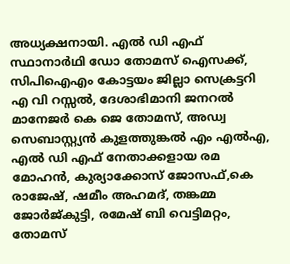അധ്യക്ഷനായി. എൽ ഡി എഫ് സ്ഥാനാർഥി ഡോ തോമസ് ഐസക്ക്, സിപിഐഎം കോട്ടയം ജില്ലാ സെക്രട്ടറി എ വി റസ്സൽ, ദേശാഭിമാനി ജനറൽ മാനേജർ കെ ജെ തോമസ്, അഡ്വ സെബാസ്റ്റ്യൻ കുളത്തുങ്കൽ എം എൽഎ, എൽ ഡി എഫ് നേതാക്കളായ രമ മോഹൻ, കുര്യാക്കോസ് ജോസഫ്,കെ രാജേഷ്, ഷമീം അഹമദ്, തങ്കമ്മ ജോർജ്കുട്ടി, രമേഷ് ബി വെട്ടിമറ്റം, തോമസ്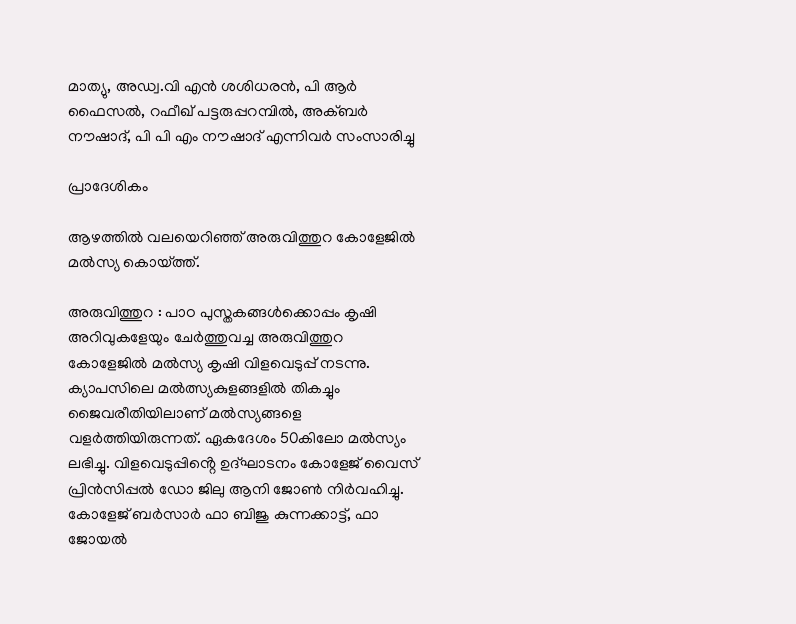മാത്യു, അഡ്വ.വി എൻ ശശിധരൻ, പി ആർ ഫൈസൽ, റഫീഖ് പട്ടരുപ്പറമ്പിൽ, അക്ബർ നൗഷാദ്, പി പി എം നൗഷാദ് എന്നിവർ സംസാരിച്ചു

പ്രാദേശികം

ആഴത്തിൽ വലയെറിഞ്ഞ് അരുവിത്തുറ കോളേജിൽ മൽസ്യ കൊയ്ത്ത്.

അരുവിത്തുറ : പാഠ പുസ്തകങ്ങൾക്കൊപ്പം കൃഷി അറിവുകളേയും ചേർത്തുവച്ച അരുവിത്തുറ കോളേജിൽ മൽസ്യ കൃഷി വിളവെടുപ്പ് നടന്നു. ക്യാപസിലെ മൽത്സ്യകുളങ്ങളിൽ തികച്ചും ജൈവരീതിയിലാണ് മൽസ്യങ്ങളെ വളർത്തിയിരുന്നത്. ഏകദേശം 50കിലോ മൽസ്യം ലഭിച്ചു. വിളവെടുപ്പിൻ്റെ ഉദ്ഘാടനം കോളേജ്‌ വൈസ് പ്രിൻസിപ്പൽ ഡോ ജിലു ആനി ജോൺ നിർവഹിച്ചു. കോളേജ് ബർസാർ ഫാ ബിജു കുന്നക്കാട്ട്, ഫാ ജോയൽ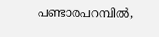പണ്ടാരപറമ്പിൽ,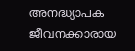അനദ്ധ്യാപക ജീവനക്കാരായ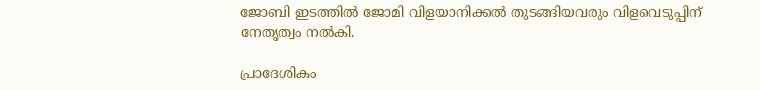ജോബി ഇടത്തിൽ ജോമി വിളയാനിക്കൽ തുടങ്ങിയവരും വിളവെടുപ്പിന് നേതൃത്വം നൽകി.

പ്രാദേശികം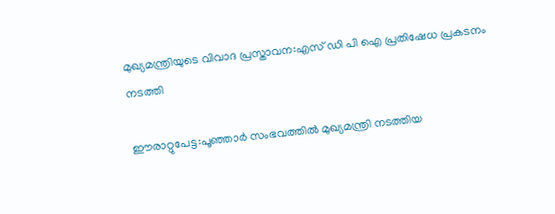മുഖ്യമന്ത്രിയുടെ വിവാദ പ്രസ്താവന:എസ് ഡി പി ഐ പ്രതിഷേധ പ്രകടനം നടത്തി

ഈരാറ്റുപേട്ട:പൂഞ്ഞാർ സംഭവത്തിൽ മുഖ്യമന്ത്രി നടത്തിയ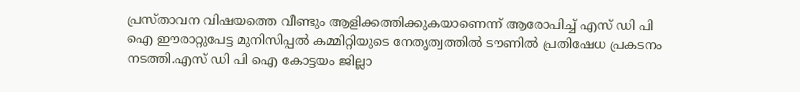പ്രസ്താവന വിഷയത്തെ വീണ്ടും ആളിക്കത്തിക്കുകയാണെന്ന് ആരോപിച്ച് എസ് ഡി പി ഐ ഈരാറ്റുപേട്ട മുനിസിപ്പൽ കമ്മിറ്റിയുടെ നേതൃത്വത്തിൽ ടൗണിൽ പ്രതിഷേധ പ്രകടനം നടത്തി.എസ് ഡി പി ഐ കോട്ടയം ജില്ലാ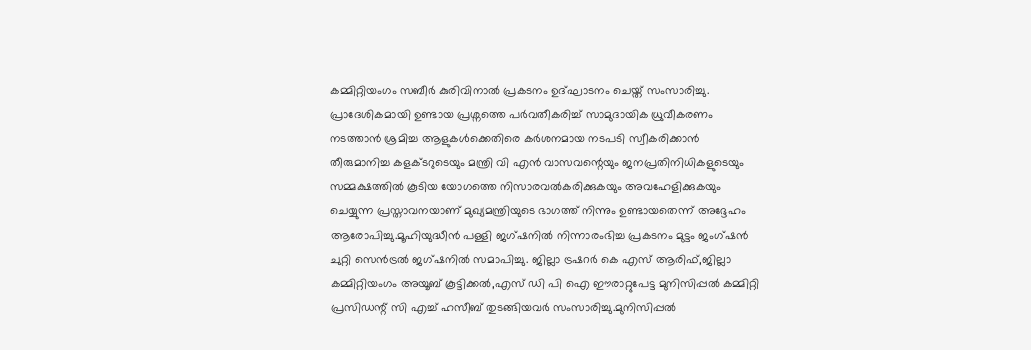കമ്മിറ്റിയംഗം സബീർ കുരിവിനാൽ പ്രകടനം ഉദ്ഘാടനം ചെയ്ത് സംസാരിച്ചു.  പ്രാദേശികമായി ഉണ്ടായ പ്രശ്നത്തെ പർവതീകരിച്ച്‌ സാമുദായിക ധ്രുവീകരണം നടത്താൻ ശ്രമിച്ച ആളുകൾക്കെതിരെ കർശനമായ നടപടി സ്വീകരിക്കാൻ തീരുമാനിച്ച കളക്ടറുടെയും മന്ത്രി വി എൻ വാസവന്റെയും ജനപ്രതിനിധികളുടെയും സമ്മക്ഷത്തിൽ കൂടിയ യോഗത്തെ നിസാരവൽകരിക്കുകയും അവഹേളിക്കുകയും ചെയ്യുന്ന പ്രസ്താവനയാണ് മുഖ്യമന്ത്രിയുടെ ഭാഗത്ത്‌ നിന്നും ഉണ്ടായതെന്ന് അദ്ദേഹം ആരോപിച്ചു.മൂഹിയുദ്ധീൻ പള്ളി ജഗ്ഷനിൽ നിന്നാരംഭിച്ച പ്രകടനം മുട്ടം ജംഗ്ഷൻ ചുറ്റി സെൻട്രൽ ജഗ്ഷനിൽ സമാപിച്ചു. ജില്ലാ ട്രഷറർ കെ എസ് ആരിഫ്,ജില്ലാ കമ്മിറ്റിയംഗം അയൂബ് കൂട്ടിക്കൽ,എസ് ഡി പി ഐ ഈരാറ്റുപേട്ട മുനിസിപ്പൽ കമ്മിറ്റി പ്രസിഡന്റ്‌ സി എച്ച് ഹസീബ് തുടങ്ങിയവർ സംസാരിച്ചു.മുനിസിപ്പൽ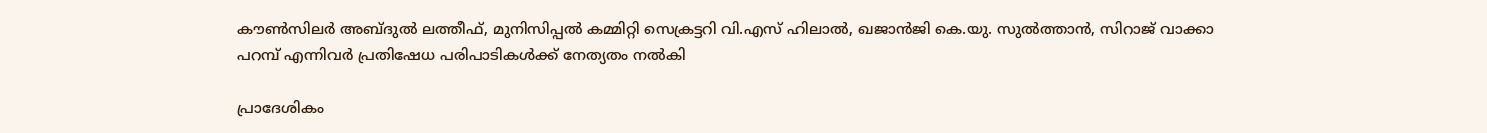കൗൺസിലർ അബ്ദുൽ ലത്തീഫ്, മുനിസിപ്പൽ കമ്മിറ്റി സെക്രട്ടറി വി.എസ് ഹിലാൽ, ഖജാൻജി കെ.യു. സുൽത്താൻ, സിറാജ് വാക്കാ പറമ്പ് എന്നിവർ പ്രതിഷേധ പരിപാടികൾക്ക് നേത്യതം നൽകി

പ്രാദേശികം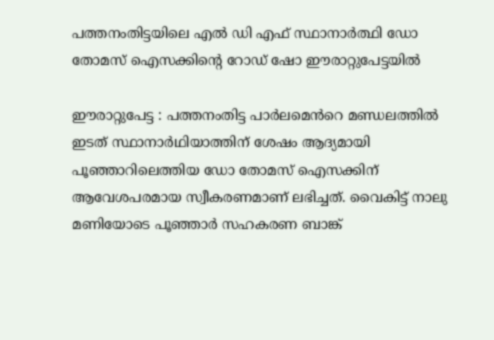പത്തനംതിട്ടയിലെ എൽ ഡി എഫ് സ്ഥാനാർത്ഥി ഡോ തോമസ് ഐസക്കിൻ്റെ റോഡ് ഷോ ഈരാറ്റുപേട്ടയിൽ

ഈരാറ്റുപേട്ട : പത്തനംതിട്ട പാർലമെൻറെ മണ്ഡലത്തിൽ ഇടത് സ്ഥാനാർഥിയാത്തിന് ശേഷം ആദ്യമായി പൂഞ്ഞാറിലെത്തിയ ഡോ തോമസ് ഐസക്കിന് ആവേശപരമായ സ്വീകരണമാണ് ലഭിച്ചത്. വൈകിട്ട് നാലു മണിയോടെ പൂഞ്ഞാർ സഹകരണ ബാങ്ക്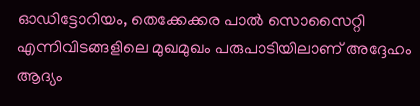ഓഡിട്ടോറിയം, തെക്കേക്കര പാൽ സൊസൈറ്റി എന്നിവിടങ്ങളിലെ മുഖമുഖം പരുപാടിയിലാണ് അദ്ദേഹം ആദ്യം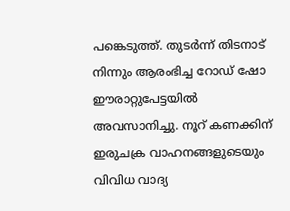പങ്കെടുത്ത്. തുടർന്ന് തിടനാട് നിന്നും ആരംഭിച്ച റോഡ് ഷോ ഈരാറ്റുപേട്ടയിൽ അവസാനിച്ചു. നൂറ് കണക്കിന് ഇരുചക്ര വാഹനങ്ങളുടെയും വിവിധ വാദ്യ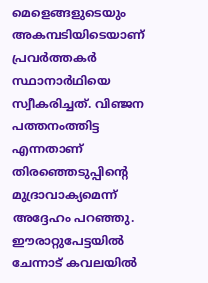മെളെങ്ങളുടെയും അകമ്പടിയിടെയാണ് പ്രവർത്തകർ സ്ഥാനാർഥിയെ സ്വീകരിച്ചത്. വിഞ്ജന പത്തനംത്തിട്ട എന്നതാണ് തിരഞ്ഞെടുപ്പിന്റെ മുദ്രാവാക്യമെന്ന് അദ്ദേഹം പറഞ്ഞു.  ഈരാറ്റുപേട്ടയിൽ ചേന്നാട് കവലയിൽ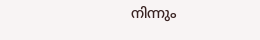നിന്നും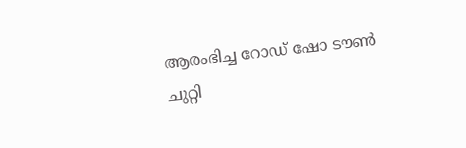ആരംഭിച്ച റോഡ് ഷോ ടൗൺ ചുറ്റി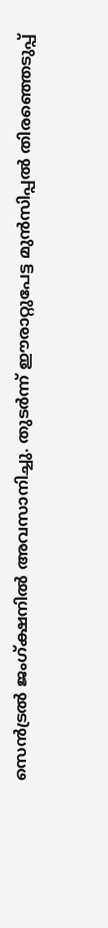സെൻട്രൽ ജംഗ്ക്ഷനിൽ അവസാനിച്ചു. തുടർന്ന് ഈരാറ്റുപേട്ട മുൻസിപ്പൽ തിരഞ്ഞെടുപ്പ്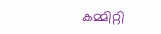കമ്മിറ്റി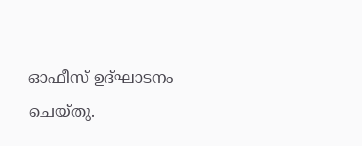ഓഫീസ് ഉദ്‌ഘാടനം ചെയ്തു.